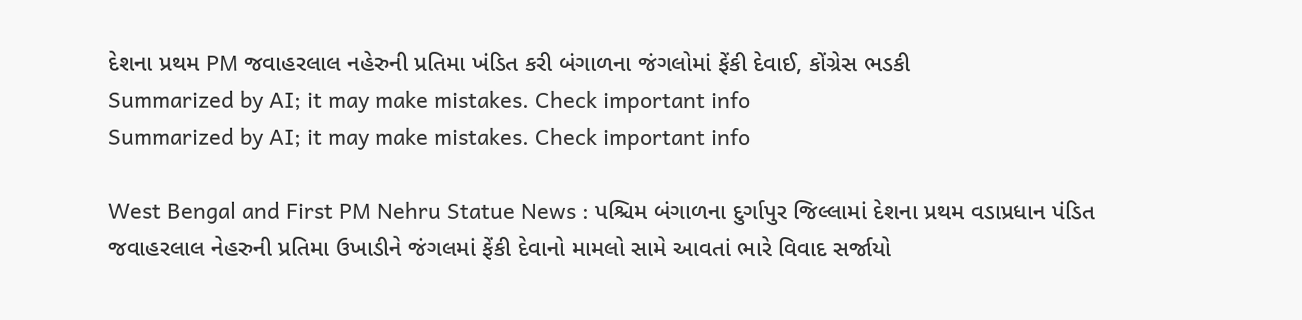દેશના પ્રથમ PM જવાહરલાલ નહેરુની પ્રતિમા ખંડિત કરી બંગાળના જંગલોમાં ફેંકી દેવાઈ, કોંગ્રેસ ભડકી
Summarized by AI; it may make mistakes. Check important info
Summarized by AI; it may make mistakes. Check important info

West Bengal and First PM Nehru Statue News : પશ્ચિમ બંગાળના દુર્ગાપુર જિલ્લામાં દેશના પ્રથમ વડાપ્રધાન પંડિત જવાહરલાલ નેહરુની પ્રતિમા ઉખાડીને જંગલમાં ફેંકી દેવાનો મામલો સામે આવતાં ભારે વિવાદ સર્જાયો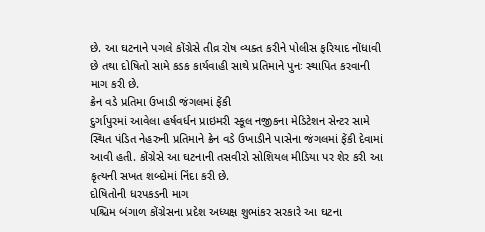છે. આ ઘટનાને પગલે કોંગ્રેસે તીવ્ર રોષ વ્યક્ત કરીને પોલીસ ફરિયાદ નોંધાવી છે તથા દોષિતો સામે કડક કાર્યવાહી સાથે પ્રતિમાને પુનઃ સ્થાપિત કરવાની માગ કરી છે.
ક્રેન વડે પ્રતિમા ઉખાડી જંગલમાં ફેંકી
દુર્ગાપુરમાં આવેલા હર્ષવર્ધન પ્રાઇમરી સ્કૂલ નજીકના મેડિટેશન સેન્ટર સામે સ્થિત પંડિત નેહરુની પ્રતિમાને ક્રેન વડે ઉખાડીને પાસેના જંગલમાં ફેંકી દેવામાં આવી હતી. કોંગ્રેસે આ ઘટનાની તસવીરો સોશિયલ મીડિયા પર શેર કરી આ કૃત્યની સખત શબ્દોમાં નિંદા કરી છે.
દોષિતોની ધરપકડની માગ
પશ્ચિમ બંગાળ કોંગ્રેસના પ્રદેશ અધ્યક્ષ શુભાંકર સરકારે આ ઘટના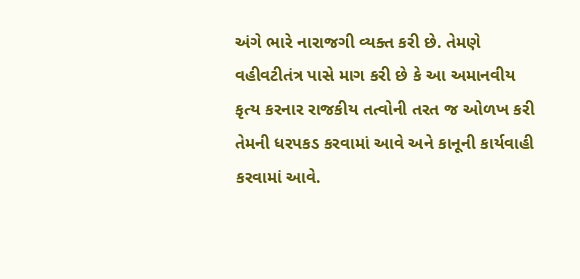અંગે ભારે નારાજગી વ્યક્ત કરી છે. તેમણે વહીવટીતંત્ર પાસે માગ કરી છે કે આ અમાનવીય કૃત્ય કરનાર રાજકીય તત્વોની તરત જ ઓળખ કરી તેમની ધરપકડ કરવામાં આવે અને કાનૂની કાર્યવાહી કરવામાં આવે.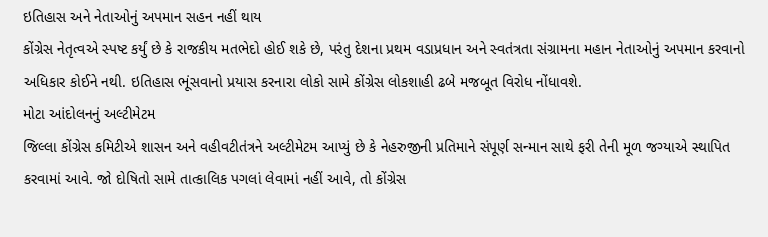ઇતિહાસ અને નેતાઓનું અપમાન સહન નહીં થાય
કોંગ્રેસ નેતૃત્વએ સ્પષ્ટ કર્યું છે કે રાજકીય મતભેદો હોઈ શકે છે, પરંતુ દેશના પ્રથમ વડાપ્રધાન અને સ્વતંત્રતા સંગ્રામના મહાન નેતાઓનું અપમાન કરવાનો અધિકાર કોઈને નથી. ઇતિહાસ ભૂંસવાનો પ્રયાસ કરનારા લોકો સામે કોંગ્રેસ લોકશાહી ઢબે મજબૂત વિરોધ નોંધાવશે.
મોટા આંદોલનનું અલ્ટીમેટમ
જિલ્લા કોંગ્રેસ કમિટીએ શાસન અને વહીવટીતંત્રને અલ્ટીમેટમ આપ્યું છે કે નેહરુજીની પ્રતિમાને સંપૂર્ણ સન્માન સાથે ફરી તેની મૂળ જગ્યાએ સ્થાપિત કરવામાં આવે. જો દોષિતો સામે તાત્કાલિક પગલાં લેવામાં નહીં આવે, તો કોંગ્રેસ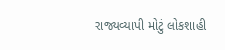રાજ્યવ્યાપી મોટું લોકશાહી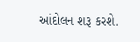આંદોલન શરૂ કરશે.